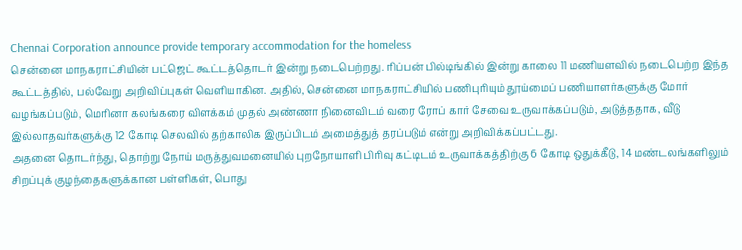Chennai Corporation announce provide temporary accommodation for the homeless
சென்னை மாநகராட்சியின் பட்ஜெட் கூட்டத்தொடர் இன்று நடைபெற்றது. ரிப்பன் பில்டிங்கில் இன்று காலை 11 மணியளவில் நடைபெற்ற இந்த கூட்டத்தில், பல்வேறு அறிவிப்புகள் வெளியாகின. அதில், சென்னை மாநகராட்சியில் பணிபுரியும் தூய்மைப் பணியாளர்களுக்கு மோர் வழங்கப்படும், மெரினா கலங்கரை விளக்கம் முதல் அண்ணா நினைவிடம் வரை ரோப் கார் சேவை உருவாக்கப்படும், அடுத்ததாக, வீடு இல்லாதவர்களுக்கு 12 கோடி செலவில் தற்காலிக இருப்பிடம் அமைத்துத் தரப்படும் என்று அறிவிக்கப்பட்டது.
அதனை தொடர்ந்து, தொற்று நோய் மருத்துவமனையில் புறநோயாளி பிரிவு கட்டிடம் உருவாக்கத்திற்கு 6 கோடி ஒதுக்கீடு, 14 மண்டலங்களிலும் சிறப்புக் குழந்தைகளுக்கான பள்ளிகள், பொது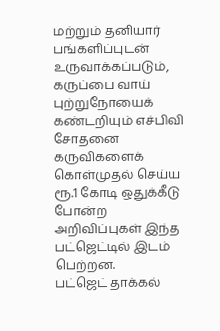மற்றும் தனியார் பங்களிப்புடன் உருவாக்கப்படும், கருப்பை வாய் புற்றுநோயைக் கண்டறியும் எச்பிவி சோதனை கருவிகளைக் கொள்முதல் செய்ய ரூ.1 கோடி ஒதுக்கீடு போன்ற அறிவிப்புகள் இந்த பட்ஜெட்டில் இடம் பெற்றன.
பட்ஜெட் தாக்கல்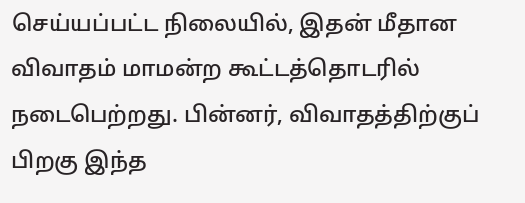செய்யப்பட்ட நிலையில், இதன் மீதான விவாதம் மாமன்ற கூட்டத்தொடரில் நடைபெற்றது. பின்னர், விவாதத்திற்குப் பிறகு இந்த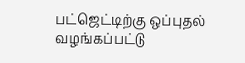பட்ஜெட்டிற்கு ஒப்புதல் வழங்கப்பட்டு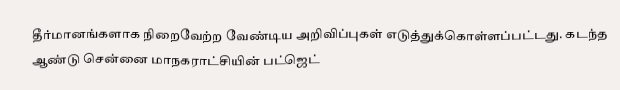தீர்மானங்களாக நிறைவேற்ற வேண்டிய அறிவிப்புகள் எடுத்துக்கொள்ளப்பட்டது. கடந்த ஆண்டு சென்னை மாநகராட்சியின் பட்ஜெட்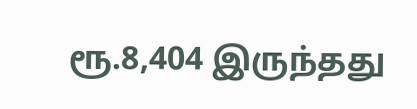ரூ.8,404 இருந்தது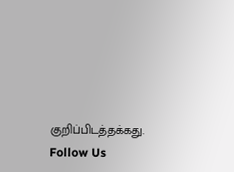குறிப்பிடத்தக்கது.
Follow Us